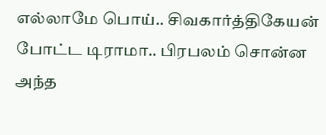எல்லாமே பொய்.. சிவகார்த்திகேயன் போட்ட டிராமா.. பிரபலம் சொன்ன அந்த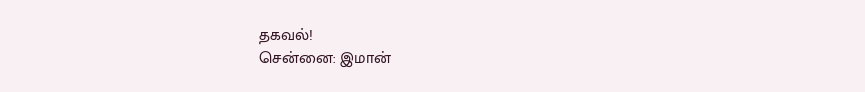தகவல்!
சென்னை: இமான்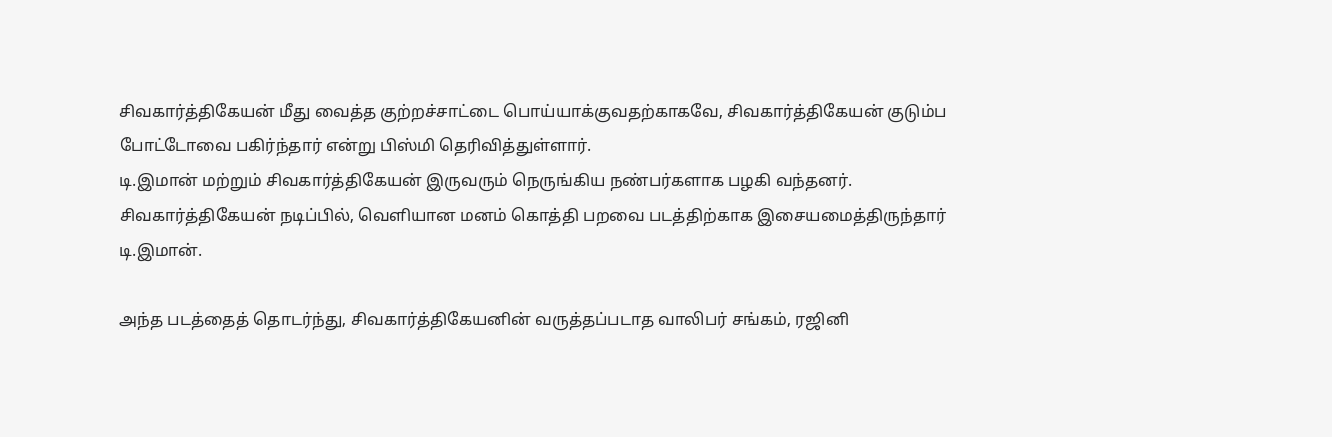சிவகார்த்திகேயன் மீது வைத்த குற்றச்சாட்டை பொய்யாக்குவதற்காகவே, சிவகார்த்திகேயன் குடும்ப போட்டோவை பகிர்ந்தார் என்று பிஸ்மி தெரிவித்துள்ளார்.
டி.இமான் மற்றும் சிவகார்த்திகேயன் இருவரும் நெருங்கிய நண்பர்களாக பழகி வந்தனர். சிவகார்த்திகேயன் நடிப்பில், வெளியான மனம் கொத்தி பறவை படத்திற்காக இசையமைத்திருந்தார் டி.இமான்.

அந்த படத்தைத் தொடர்ந்து, சிவகார்த்திகேயனின் வருத்தப்படாத வாலிபர் சங்கம், ரஜினி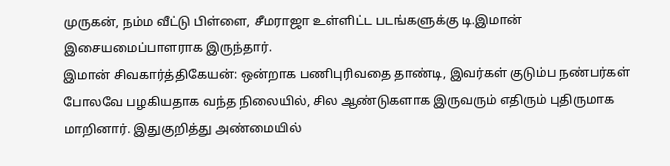முருகன், நம்ம வீட்டு பிள்ளை, சீமராஜா உள்ளிட்ட படங்களுக்கு டி.இமான் இசையமைப்பாளராக இருந்தார்.
இமான் சிவகார்த்திகேயன்: ஒன்றாக பணிபுரிவதை தாண்டி, இவர்கள் குடும்ப நண்பர்கள் போலவே பழகியதாக வந்த நிலையில், சில ஆண்டுகளாக இருவரும் எதிரும் புதிருமாக மாறினார். இதுகுறித்து அண்மையில்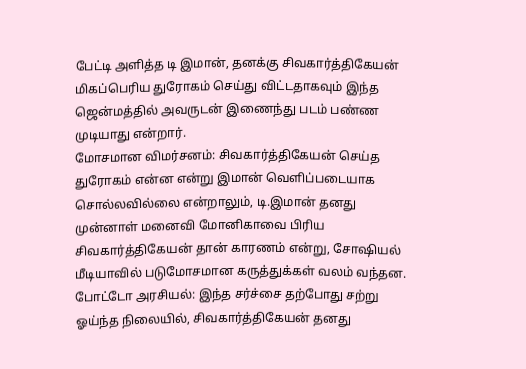பேட்டி அளித்த டி இமான், தனக்கு சிவகார்த்திகேயன் மிகப்பெரிய துரோகம் செய்து விட்டதாகவும் இந்த ஜென்மத்தில் அவருடன் இணைந்து படம் பண்ண முடியாது என்றார்.
மோசமான விமர்சனம்: சிவகார்த்திகேயன் செய்த துரோகம் என்ன என்று இமான் வெளிப்படையாக சொல்லவில்லை என்றாலும், டி.இமான் தனது முன்னாள் மனைவி மோனிகாவை பிரிய சிவகார்த்திகேயன் தான் காரணம் என்று, சோஷியல் மீடியாவில் படுமோசமான கருத்துக்கள் வலம் வந்தன.
போட்டோ அரசியல்: இந்த சர்ச்சை தற்போது சற்று ஓய்ந்த நிலையில், சிவகார்த்திகேயன் தனது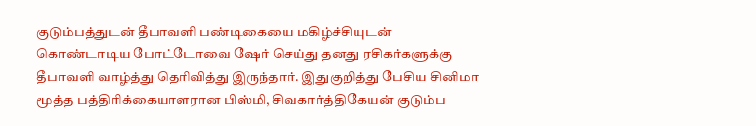குடும்பத்துடன் தீபாவளி பண்டிகையை மகிழ்ச்சியுடன் கொண்டாடிய போட்டோவை ஷேர் செய்து தனது ரசிகர்களுக்கு தீபாவளி வாழ்த்து தெரிவித்து இருந்தார். இதுகுறித்து பேசிய சினிமா மூத்த பத்திரிக்கையாளரான பிஸ்மி, சிவகார்த்திகேயன் குடும்ப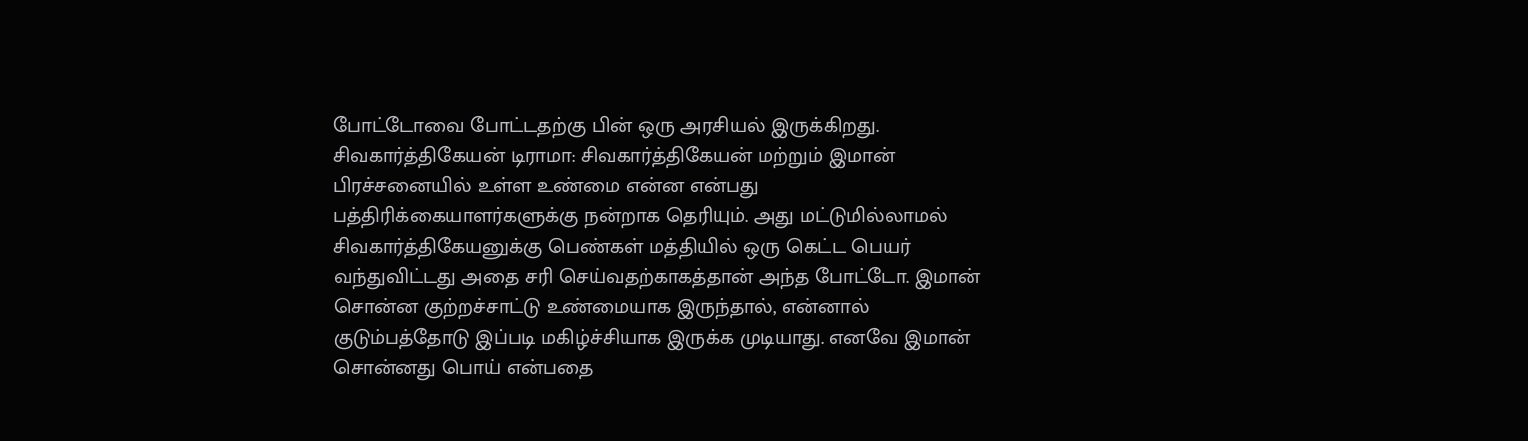போட்டோவை போட்டதற்கு பின் ஒரு அரசியல் இருக்கிறது.
சிவகார்த்திகேயன் டிராமா: சிவகார்த்திகேயன் மற்றும் இமான் பிரச்சனையில் உள்ள உண்மை என்ன என்பது பத்திரிக்கையாளர்களுக்கு நன்றாக தெரியும். அது மட்டுமில்லாமல் சிவகார்த்திகேயனுக்கு பெண்கள் மத்தியில் ஒரு கெட்ட பெயர் வந்துவிட்டது அதை சரி செய்வதற்காகத்தான் அந்த போட்டோ. இமான் சொன்ன குற்றச்சாட்டு உண்மையாக இருந்தால், என்னால் குடும்பத்தோடு இப்படி மகிழ்ச்சியாக இருக்க முடியாது. எனவே இமான் சொன்னது பொய் என்பதை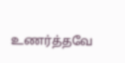உணர்த்தவே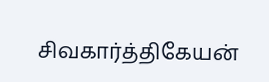சிவகார்த்திகேயன்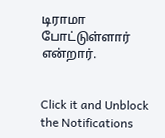டிராமா போட்டுள்ளார் என்றார்.


Click it and Unblock the Notifications